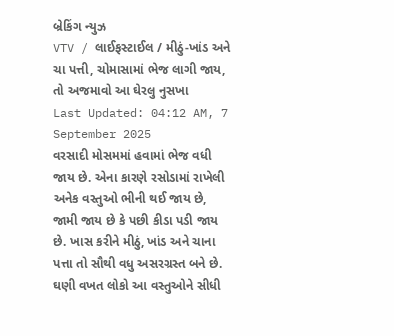બ્રેકિંગ ન્યુઝ
VTV / લાઈફસ્ટાઈલ / મીઠું-ખાંડ અને ચા પત્તી, ચોમાસામાં ભેજ લાગી જાય, તો અજમાવો આ ઘેરલુ નુસખા
Last Updated: 04:12 AM, 7 September 2025
વરસાદી મોસમમાં હવામાં ભેજ વધી જાય છે. એના કારણે રસોડામાં રાખેલી અનેક વસ્તુઓ ભીની થઈ જાય છે, જામી જાય છે કે પછી કીડા પડી જાય છે. ખાસ કરીને મીઠું, ખાંડ અને ચાના પત્તા તો સૌથી વધુ અસરગ્રસ્ત બને છે. ઘણી વખત લોકો આ વસ્તુઓને સીધી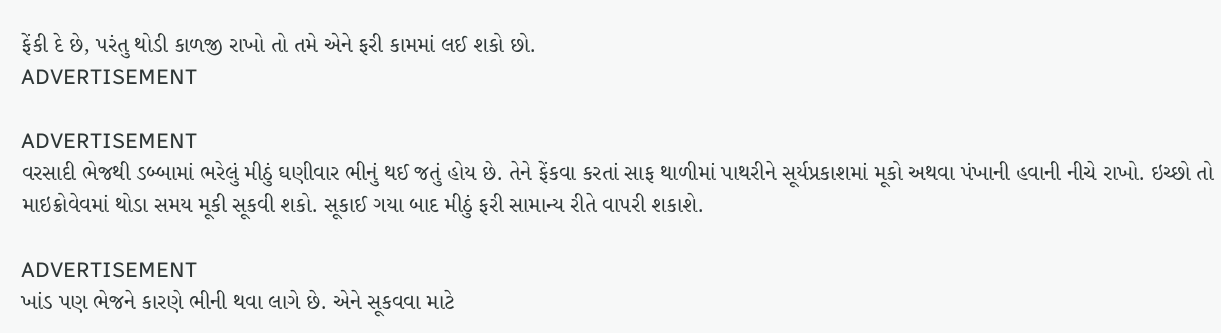ફેંકી દે છે, પરંતુ થોડી કાળજી રાખો તો તમે એને ફરી કામમાં લઈ શકો છો.
ADVERTISEMENT

ADVERTISEMENT
વરસાદી ભેજથી ડબ્બામાં ભરેલું મીઠું ઘણીવાર ભીનું થઈ જતું હોય છે. તેને ફેંકવા કરતાં સાફ થાળીમાં પાથરીને સૂર્યપ્રકાશમાં મૂકો અથવા પંખાની હવાની નીચે રાખો. ઇચ્છો તો માઇક્રોવેવમાં થોડા સમય મૂકી સૂકવી શકો. સૂકાઈ ગયા બાદ મીઠું ફરી સામાન્ય રીતે વાપરી શકાશે.

ADVERTISEMENT
ખાંડ પણ ભેજને કારણે ભીની થવા લાગે છે. એને સૂકવવા માટે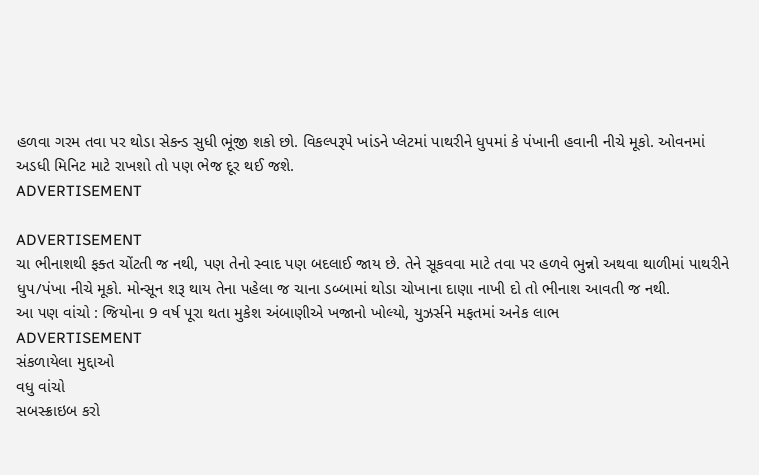હળવા ગરમ તવા પર થોડા સેકન્ડ સુધી ભૂંજી શકો છો. વિકલ્પરૂપે ખાંડને પ્લેટમાં પાથરીને ધુપમાં કે પંખાની હવાની નીચે મૂકો. ઓવનમાં અડધી મિનિટ માટે રાખશો તો પણ ભેજ દૂર થઈ જશે.
ADVERTISEMENT

ADVERTISEMENT
ચા ભીનાશથી ફક્ત ચોંટતી જ નથી, પણ તેનો સ્વાદ પણ બદલાઈ જાય છે. તેને સૂકવવા માટે તવા પર હળવે ભુન્નો અથવા થાળીમાં પાથરીને ધુપ/પંખા નીચે મૂકો. મોન્સૂન શરૂ થાય તેના પહેલા જ ચાના ડબ્બામાં થોડા ચોખાના દાણા નાખી દો તો ભીનાશ આવતી જ નથી.
આ પણ વાંચો : જિયોના 9 વર્ષ પૂરા થતા મુકેશ અંબાણીએ ખજાનો ખોલ્યો, યુઝર્સને મફતમાં અનેક લાભ
ADVERTISEMENT
સંકળાયેલા મુદ્દાઓ
વધુ વાંચો
સબસ્ક્રાઇબ કરો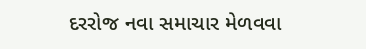દરરોજ નવા સમાચાર મેળવવા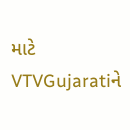માટે VTVGujaratiને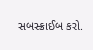સબસ્ક્રાઈબ કરો.